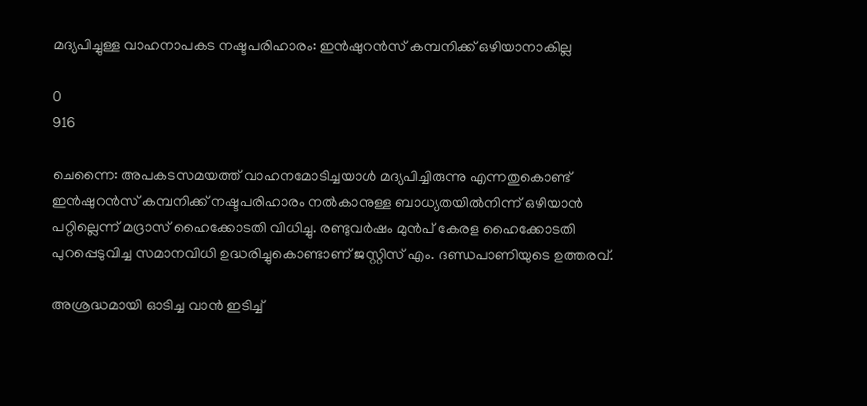മദ്യപിച്ചുള്ള വാഹനാപകട നഷ്ടപരിഹാരം: ഇൻഷുറൻസ് കമ്പനിക്ക് ഒഴിയാനാകില്ല

0
916

ചെന്നൈ: അപകടസമയത്ത് വാഹനമോടിച്ചയാൾ മദ്യപിച്ചിരുന്നു എന്നതുകൊണ്ട് ഇൻഷുറൻസ് കമ്പനിക്ക് നഷ്ടപരിഹാരം നൽകാനുള്ള ബാധ്യതയിൽനിന്ന് ഒഴിയാൻ പറ്റില്ലെന്ന് മദ്രാസ് ഹൈക്കോടതി വിധിച്ചു. രണ്ടുവർഷം മുൻപ്‌ കേരള ഹൈക്കോടതി പുറപ്പെടുവിച്ച സമാനവിധി ഉദ്ധരിച്ചുകൊണ്ടാണ് ജസ്റ്റിസ് എം. ദണ്ഡപാണിയുടെ ഉത്തരവ്.

അശ്രദ്ധമായി ഓടിച്ച വാൻ ഇടിച്ച്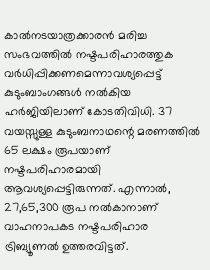കാൽനടയാത്രക്കാരൻ മരിച്ച സംഭവത്തിൽ നഷ്ടപരിഹാരത്തുക വർധിപ്പിക്കണമെന്നാവശ്യപ്പെട്ട് കുടുംബാംഗങ്ങൾ നൽകിയ ഹർജിയിലാണ് കോടതിവിധി. 37 വയസ്സുള്ള കുടുംബനാഥന്റെ മരണത്തിൽ 65 ലക്ഷം രൂപയാണ് നഷ്ടപരിഹാരമായി ആവശ്യപ്പെട്ടിരുന്നത്. എന്നാൽ, 27,65,300 രൂപ നൽകാനാണ് വാഹനാപകട നഷ്ടപരിഹാര ട്രിബ്യൂണൽ ഉത്തരവിട്ടത്.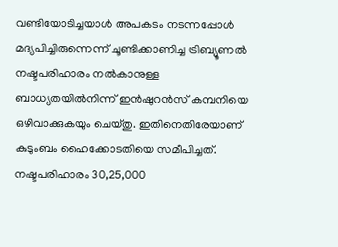വണ്ടിയോടിച്ചയാൾ അപകടം നടന്നപ്പോൾ മദ്യപിച്ചിരുന്നെന്ന് ചൂണ്ടിക്കാണിച്ച ട്രിബ്യൂണൽ നഷ്ടപരിഹാരം നൽകാനുള്ള ബാധ്യതയിൽനിന്ന് ഇൻഷുറൻസ് കമ്പനിയെ ഒഴിവാക്കുകയും ചെയ്തു. ഇതിനെതിരേയാണ് കുടുംബം ഹൈക്കോടതിയെ സമീപിച്ചത്. നഷ്ടപരിഹാരം 30,25,000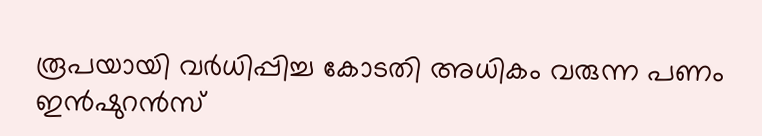രൂപയായി വർധിപ്പിച്ച കോടതി അധികം വരുന്ന പണം ഇൻഷുറൻസ്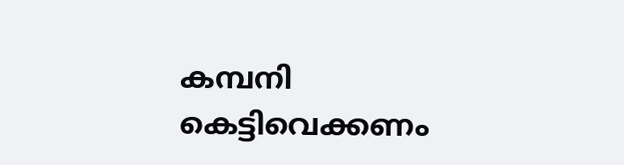കമ്പനി കെട്ടിവെക്കണം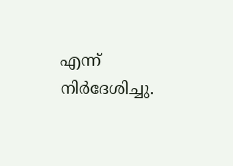എന്ന് നിർദേശിച്ചു.